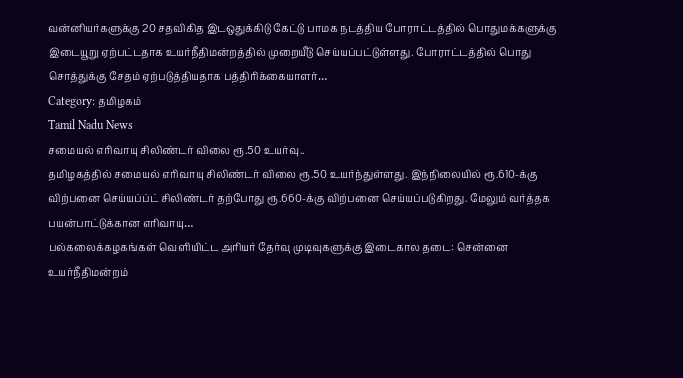வன்னியர்களுக்கு 20 சதவிகித இடஒதுக்கிடு கேட்டு பாமக நடத்திய போராட்டத்தில் பொதுமக்களுக்கு இடையூறு ஏற்பட்டதாக உயர்நீதிமன்றத்தில் முறையீடு செய்யப்பட்டுள்ளது. போராட்டத்தில் பொது சொத்துக்கு சேதம் ஏற்படுத்தியதாக பத்திரிக்கையாளர்…
Category: தமிழகம்
Tamil Nadu News
சமையல் எரிவாயு சிலிண்டர் விலை ரூ.50 உயர்வு..
தமிழகத்தில் சமையல் எரிவாயு சிலிண்டர் விலை ரூ.50 உயர்ந்துள்ளது. இந்நிலையில் ரூ.610-க்கு விற்பனை செய்யப்ப்ட் சிலிண்டர் தற்போது ரூ.660-க்கு விற்பனை செய்யப்படுகிறது. மேலும் வர்த்தக பயன்பாட்டுக்கான எரிவாயு…
பல்கலைக்கழகங்கள் வெளியிட்ட அரியர் தேர்வு முடிவுகளுக்கு இடைகால தடை: சென்னை உயர்நீதிமன்றம்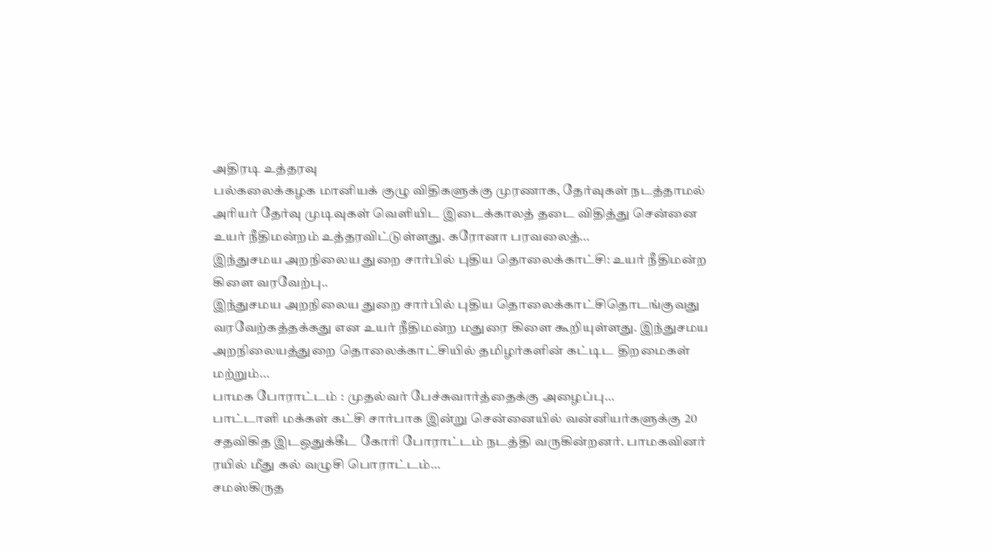அதிரடி உத்தரவு
பல்கலைக்கழக மானியக் குழு விதிகளுக்கு முரணாக, தேர்வுகள் நடத்தாமல் அரியர் தேர்வு முடிவுகள் வெளியிட இடைக்காலத் தடை விதித்து சென்னை உயர் நீதிமன்றம் உத்தரவிட்டுள்ளது. கரோனா பரவலைத்…
இந்துசமய அறநிலைய துறை சார்பில் புதிய தொலைக்காட்சி: உயர் நீதிமன்ற கிளை வரவேற்பு..
இந்துசமய அறநிலைய துறை சார்பில் புதிய தொலைக்காட்சிதொடங்குவது வரவேற்கத்தக்கது என உயர் நீதிமன்ற மதுரை கிளை கூறியுள்ளது. இந்துசமய அறநிலையத்துறை தொலைக்காட்சியில் தமிழர்களின் கட்டிட திறமைகள் மற்றும்…
பாமக போராட்டம் : முதல்வர் பேச்சுவார்த்தைக்கு அழைப்பு…
பாட்டாளி மக்கள் கட்சி சார்பாக இன்று சென்னையில் வன்னியர்களுக்கு 20 சதவிகித இடஒதுக்கீட கோரி போராட்டம் நடத்தி வருகின்றனர். பாமகவினர் ரயில் மீது கல் வழுசி பொராட்டம்…
சமஸ்கிருத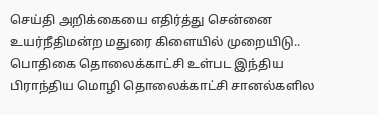செய்தி அறிக்கையை எதிர்த்து சென்னை உயர்நீதிமன்ற மதுரை கிளையில் முறையிடு..
பொதிகை தொலைக்காட்சி உள்பட இந்திய பிராந்திய மொழி தொலைக்காட்சி சானல்களில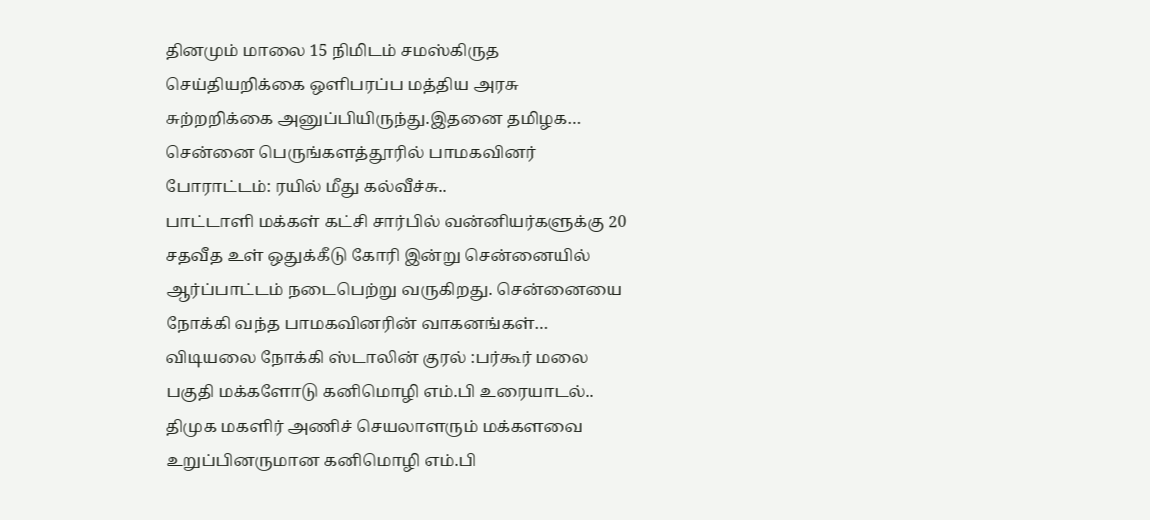தினமும் மாலை 15 நிமிடம் சமஸ்கிருத செய்தியறிக்கை ஒளிபரப்ப மத்திய அரசு சுற்றறிக்கை அனுப்பியிருந்து.இதனை தமிழக…
சென்னை பெருங்களத்தூரில் பாமகவினர் போராட்டம்: ரயில் மீது கல்வீச்சு..
பாட்டாளி மக்கள் கட்சி சார்பில் வன்னியர்களுக்கு 20 சதவீத உள் ஒதுக்கீடு கோரி இன்று சென்னையில் ஆர்ப்பாட்டம் நடைபெற்று வருகிறது. சென்னையை நோக்கி வந்த பாமகவினரின் வாகனங்கள்…
விடியலை நோக்கி ஸ்டாலின் குரல் :பர்கூர் மலை பகுதி மக்களோடு கனிமொழி எம்.பி உரையாடல்..
திமுக மகளிர் அணிச் செயலாளரும் மக்களவை உறுப்பினருமான கனிமொழி எம்.பி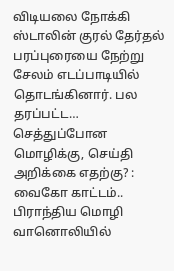விடியலை நோக்கி ஸ்டாலின் குரல் தேர்தல் பரப்புரையை நேற்று சேலம் எடப்பாடியில் தொடங்கினார். பல தரப்பட்ட…
செத்துப்போன மொழிக்கு, செய்தி அறிக்கை எதற்கு? : வைகோ காட்டம்..
பிராந்திய மொழி வானொலியில்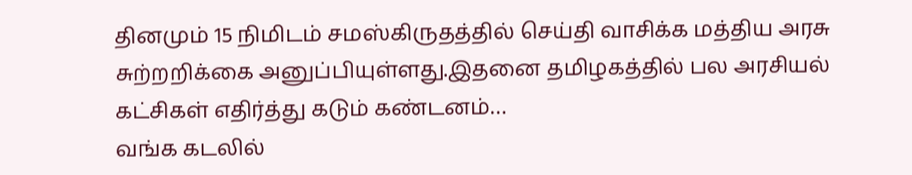தினமும் 15 நிமிடம் சமஸ்கிருதத்தில் செய்தி வாசிக்க மத்திய அரசு சுற்றறிக்கை அனுப்பியுள்ளது.இதனை தமிழகத்தில் பல அரசியல் கட்சிகள் எதிர்த்து கடும் கண்டனம்…
வங்க கடலில்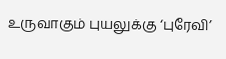உருவாகும் புயலுக்கு ‘புரேவி’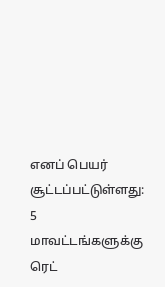எனப் பெயர் சூட்டப்பட்டுள்ளது: 5 மாவட்டங்களுக்கு ரெட்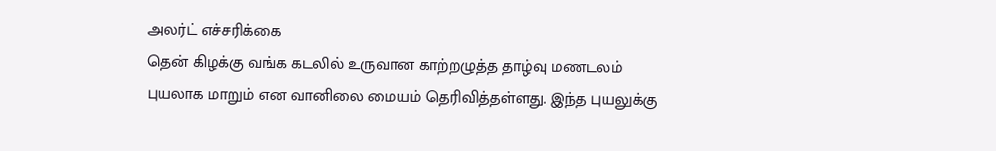அலர்ட் எச்சரிக்கை
தென் கிழக்கு வங்க கடலில் உருவான காற்றழுத்த தாழ்வு மணடலம் புயலாக மாறும் என வானிலை மையம் தெரிவித்தள்ளது. இந்த புயலுக்கு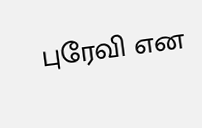புரேவி என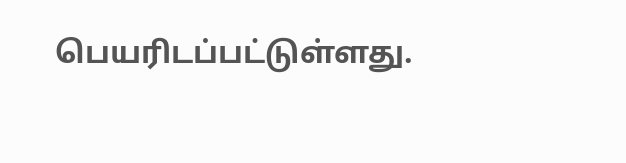பெயரிடப்பட்டுள்ளது.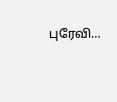புரேவி…